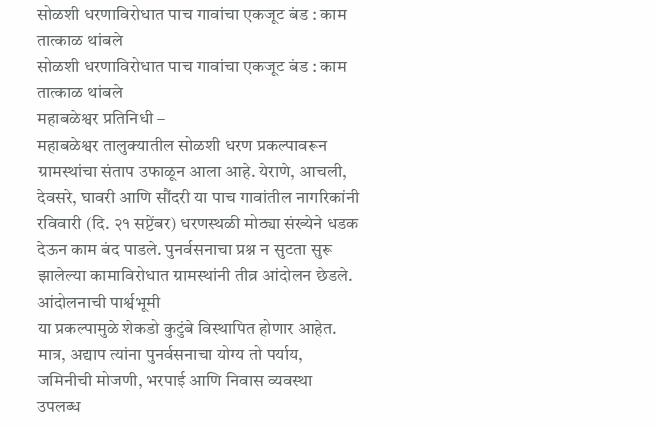सोळशी धरणाविरोधात पाच गावांचा एकजूट बंड : काम तात्काळ थांबले
सोळशी धरणाविरोधात पाच गावांचा एकजूट बंड : काम तात्काळ थांबले
महाबळेश्वर प्रतिनिधी –
महाबळेश्वर तालुक्यातील सोळशी धरण प्रकल्पावरून ग्रामस्थांचा संताप उफाळून आला आहे. येराणे, आचली, देवसरे, घावरी आणि सौंदरी या पाच गावांतील नागरिकांनी रविवारी (दि. २१ सप्टेंबर) धरणस्थळी मोठ्या संख्येने धडक देऊन काम बंद पाडले. पुनर्वसनाचा प्रश्न न सुटता सुरू झालेल्या कामाविरोधात ग्रामस्थांनी तीव्र आंदोलन छेडले.
आंदोलनाची पार्श्वभूमी
या प्रकल्पामुळे शेकडो कुटुंबे विस्थापित होणार आहेत. मात्र, अद्याप त्यांना पुनर्वसनाचा योग्य तो पर्याय, जमिनीची मोजणी, भरपाई आणि निवास व्यवस्था उपलब्ध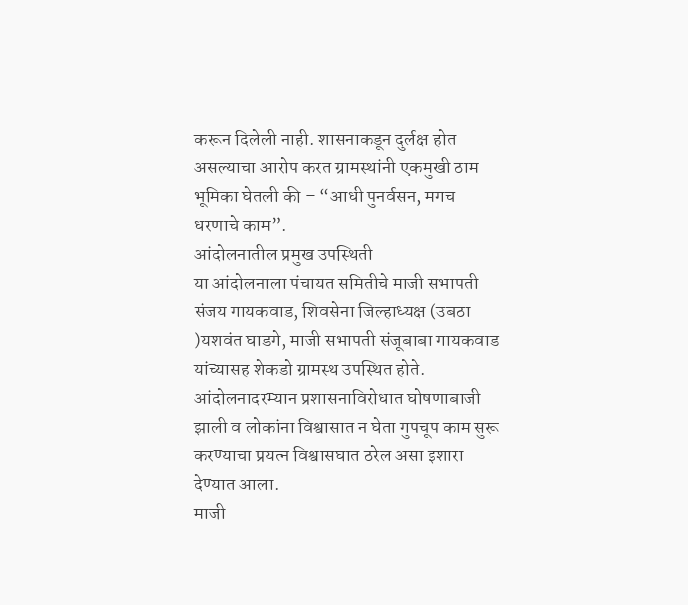करून दिलेली नाही. शासनाकडून दुर्लक्ष होत असल्याचा आरोप करत ग्रामस्थांनी एकमुखी ठाम भूमिका घेतली की – “आधी पुनर्वसन, मगच धरणाचे काम”.
आंदोलनातील प्रमुख उपस्थिती
या आंदोलनाला पंचायत समितीचे माजी सभापती संजय गायकवाड, शिवसेना जिल्हाध्यक्ष (उबठा )यशवंत घाडगे, माजी सभापती संजूबाबा गायकवाड यांच्यासह शेकडो ग्रामस्थ उपस्थित होते. आंदोलनादरम्यान प्रशासनाविरोधात घोषणाबाजी झाली व लोकांना विश्वासात न घेता गुपचूप काम सुरू करण्याचा प्रयत्न विश्वासघात ठरेल असा इशारा देण्यात आला.
माजी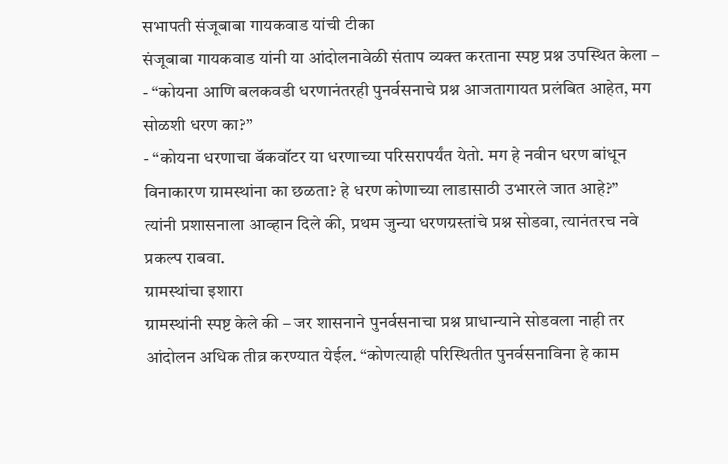सभापती संजूबाबा गायकवाड यांची टीका
संजूबाबा गायकवाड यांनी या आंदोलनावेळी संताप व्यक्त करताना स्पष्ट प्रश्न उपस्थित केला –
- “कोयना आणि बलकवडी धरणानंतरही पुनर्वसनाचे प्रश्न आजतागायत प्रलंबित आहेत, मग सोळशी धरण का?”
- “कोयना धरणाचा बॅकवॉटर या धरणाच्या परिसरापर्यंत येतो. मग हे नवीन धरण बांधून विनाकारण ग्रामस्थांना का छळता? हे धरण कोणाच्या लाडासाठी उभारले जात आहे?”
त्यांनी प्रशासनाला आव्हान दिले की, प्रथम जुन्या धरणग्रस्तांचे प्रश्न सोडवा, त्यानंतरच नवे प्रकल्प राबवा.
ग्रामस्थांचा इशारा
ग्रामस्थांनी स्पष्ट केले की – जर शासनाने पुनर्वसनाचा प्रश्न प्राधान्याने सोडवला नाही तर आंदोलन अधिक तीव्र करण्यात येईल. “कोणत्याही परिस्थितीत पुनर्वसनाविना हे काम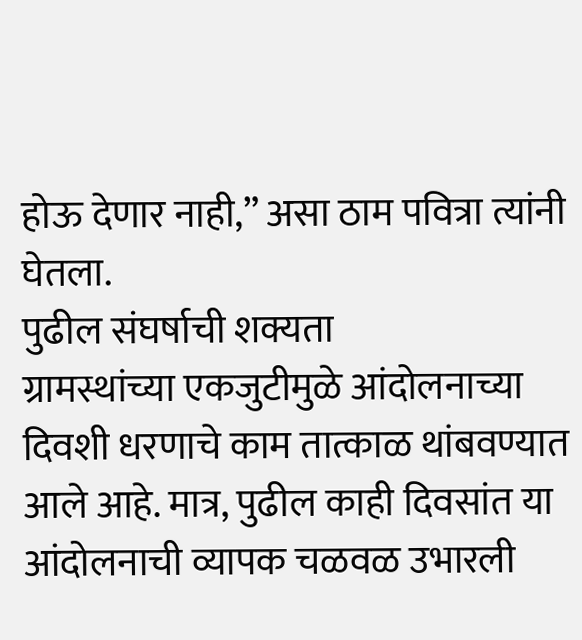होऊ देणार नाही,” असा ठाम पवित्रा त्यांनी घेतला.
पुढील संघर्षाची शक्यता
ग्रामस्थांच्या एकजुटीमुळे आंदोलनाच्या दिवशी धरणाचे काम तात्काळ थांबवण्यात आले आहे. मात्र, पुढील काही दिवसांत या आंदोलनाची व्यापक चळवळ उभारली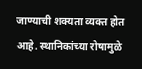जाण्याची शक्यता व्यक्त होत आहे. स्थानिकांच्या रोषामुळे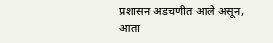प्रशासन अडचणीत आले असून, आता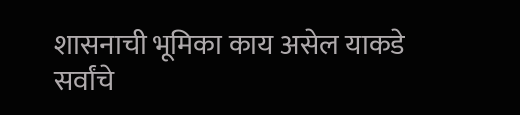शासनाची भूमिका काय असेल याकडे सर्वांचे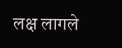लक्ष लागले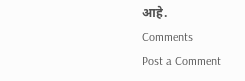आहे.
Comments
Post a Comment